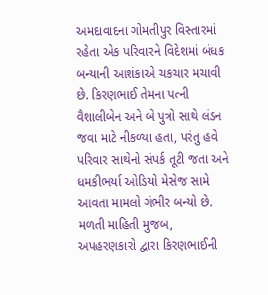અમદાવાદના ગોમતીપુર વિસ્તારમાં રહેતા એક પરિવારને વિદેશમાં બંધક બન્યાની આશંકાએ ચકચાર મચાવી છે. કિરણભાઈ તેમના પત્ની વૈશાલીબેન અને બે પુત્રો સાથે લંડન જવા માટે નીકળ્યા હતા, પરંતુ હવે પરિવાર સાથેનો સંપર્ક તૂટી જતા અને ધમકીભર્યા ઓડિયો મેસેજ સામે આવતા મામલો ગંભીર બન્યો છે.
મળતી માહિતી મુજબ, અપહરણકારો દ્વારા કિરણભાઈની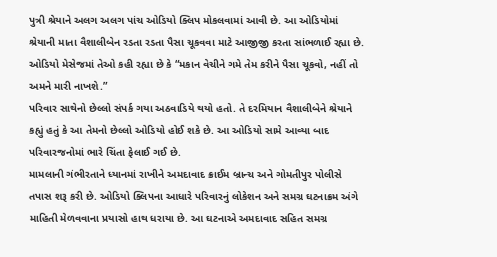પુત્રી શ્રેયાને અલગ અલગ પાંચ ઓડિયો ક્લિપ મોકલવામાં આવી છે. આ ઓડિયોમાં શ્રેયાની માતા વૈશાલીબેન રડતા રડતા પૈસા ચૂકવવા માટે આજીજી કરતા સાંભળાઈ રહ્યા છે. ઓડિયો મેસેજમાં તેઓ કહી રહ્યા છે કે “મકાન વેચીને ગમે તેમ કરીને પૈસા ચૂકવો, નહીં તો અમને મારી નાખશે.”
પરિવાર સાથેનો છેલ્લો સંપર્ક ગયા અઠવાડિયે થયો હતો. તે દરમિયાન વૈશાલીબેને શ્રેયાને કહ્યું હતું કે આ તેમનો છેલ્લો ઓડિયો હોઈ શકે છે. આ ઓડિયો સામે આવ્યા બાદ પરિવારજનોમાં ભારે ચિંતા ફેલાઈ ગઈ છે.
મામલાની ગંભીરતાને ધ્યાનમાં રાખીને અમદાવાદ ક્રાઈમ બ્રાન્ચ અને ગોમતીપુર પોલીસે તપાસ શરૂ કરી છે. ઓડિયો ક્લિપના આધારે પરિવારનું લોકેશન અને સમગ્ર ઘટનાક્રમ અંગે માહિતી મેળવવાના પ્રયાસો હાથ ધરાયા છે. આ ઘટનાએ અમદાવાદ સહિત સમગ્ર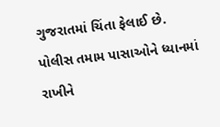ગુજરાતમાં ચિંતા ફેલાઈ છે. પોલીસ તમામ પાસાઓને ધ્યાનમાં રાખીને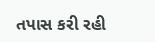તપાસ કરી રહી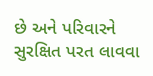છે અને પરિવારને સુરક્ષિત પરત લાવવા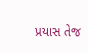પ્રયાસ તેજ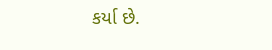કર્યા છે.